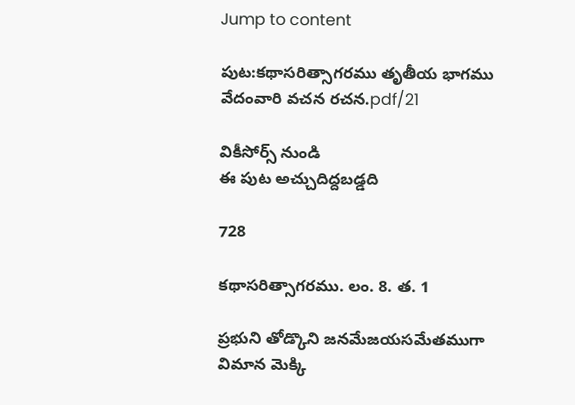Jump to content

పుట:కథాసరిత్సాగరము తృతీయ భాగము వేదంవారి వచన రచన.pdf/21

వికీసోర్స్ నుండి
ఈ పుట అచ్చుదిద్దబడ్డది

728

కథాసరిత్సాగరము. లం. 8. త. 1

ప్రభుని తోడ్కొని జనమేజయసమేతముగా విమాన మెక్కి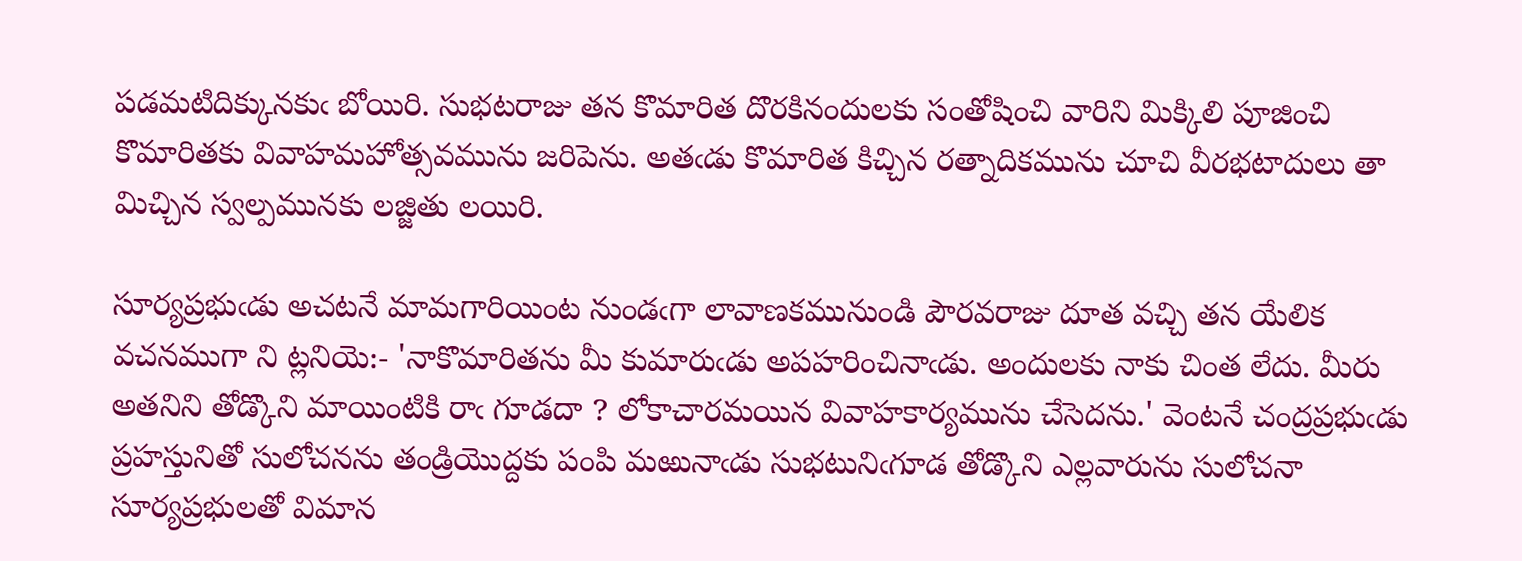పడమటిదిక్కునకుఁ బోయిరి. సుభటరాజు తన కొమారిత దొరకినందులకు సంతోషించి వారిని మిక్కిలి పూజించి కొమారితకు వివాహమహోత్సవమును జరిపెను. అతఁడు కొమారిత కిచ్చిన రత్నాదికమును చూచి వీరభటాదులు తా మిచ్చిన స్వల్పమునకు లజ్జితు లయిరి.

సూర్యప్రభుఁడు అచటనే మామగారియింట నుండఁగా లావాణకమునుండి పౌరవరాజు దూత వచ్చి తన యేలిక వచనముగా ని ట్లనియె:- 'నాకొమారితను మీ కుమారుఁడు అపహరించినాఁడు. అందులకు నాకు చింత లేదు. మీరు అతనిని తోడ్కొని మాయింటికి రాఁ గూడదా ? లోకాచారమయిన వివాహకార్యమును చేసెదను.' వెంటనే చంద్రప్రభుఁడు ప్రహస్తునితో సులోచనను తండ్రియొద్దకు పంపి మఱునాఁడు సుభటునిఁగూడ తోడ్కొని ఎల్లవారును సులోచనా సూర్యప్రభులతో విమాన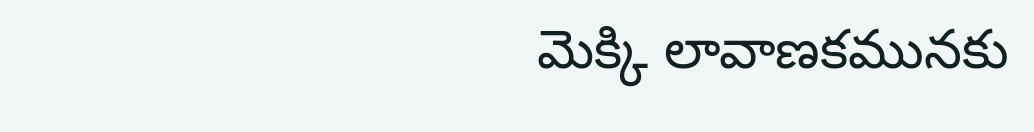మెక్కి లావాణకమునకు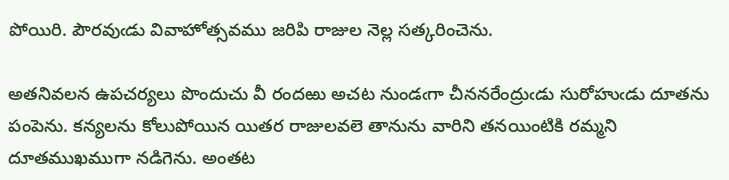పోయిరి. పౌరవుఁడు వివాహోత్సవము జరిపి రాజుల నెల్ల సత్కరించెను.

అతనివలన ఉపచర్యలు పొందుచు వీ రందఱు అచట నుండఁగా చీననరేంద్రుఁడు సురోహుఁడు దూతను పంపెను. కన్యలను కోలుపోయిన యితర రాజులవలె తానును వారిని తనయింటికి రమ్మని దూతముఖముగా నడిగెను. అంతట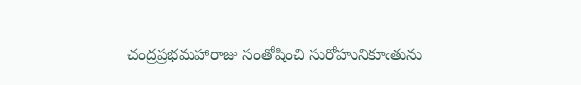చంద్రప్రభమహారాజు సంతోషించి సురోహునికూఁతును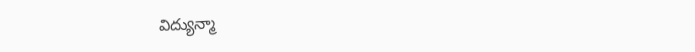విద్యున్మా